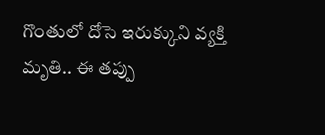గొంతులో దోసె ఇరుక్కుని వ్యక్తి మృతి.. ఈ తప్పు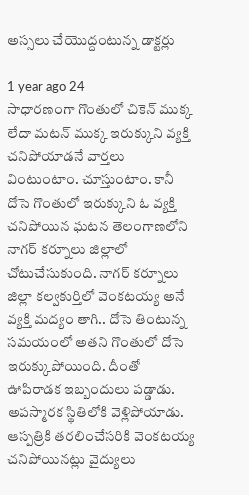అస్సలు చేయొద్దంటున్న డాక్టర్లు

1 year ago 24
సాధారణంగా గొంతులో చికెన్ ముక్క లేదా మటన్ ముక్క ఇరుక్కుని వ్యక్తి చనిపోయాడనే వార్తలు వింటుంటాం. చూస్తుంటాం. కానీ దోసె గొంతులో ఇరుక్కుని ఓ వ్యక్తి చనిపోయిన ఘటన తెలంగాణలోని నాగర్ కర్నూలు జిల్లాలో చోటుచేసుకుంది. నాగర్ కర్నూలు జిల్లా కల్వకుర్తిలో వెంకటయ్య అనే వ్యక్తి మద్యం తాగి.. దోసె తింటున్న సమయంలో అతని గొంతులో దోసె ఇరుక్కుపోయింది. దీంతో ఊపిరాడక ఇబ్బందులు పడ్డాడు. అపస్మారక స్థితిలోకి వెళ్లిపోయాడు. ఆస్పత్రికి తరలించేసరికి వెంకటయ్య చనిపోయినట్లు వైద్యులు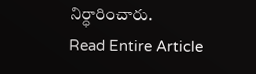నిర్ధారించారు.
Read Entire Article